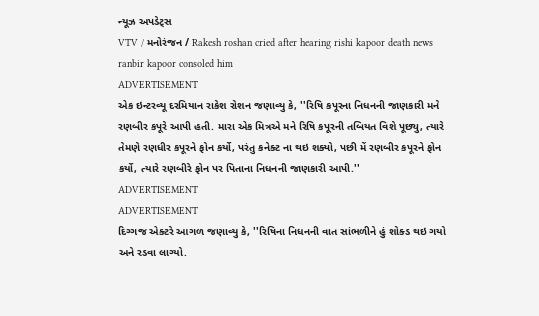ન્યૂઝ અપડેટ્સ
VTV / મનોરંજન / Rakesh roshan cried after hearing rishi kapoor death news ranbir kapoor consoled him
ADVERTISEMENT
એક ઇન્ટરવ્યૂ દરમિયાન રાકેશ રોશન જણાવ્યુ કે, ''રિષિ કપૂરના નિધનની જાણકારી મને રણબીર કપૂરે આપી હતી. મારા એક મિત્રએ મને રિષિ કપૂરની તબિયત વિશે પૂછ્યુ, ત્યારે તેમણે રણધીર કપૂરને ફોન કર્યો, પરંતુ કનેક્ટ ના થઇ શક્યો, પછી મેં રણબીર કપૂરને ફોન કર્યો, ત્યારે રણબીરે ફોન પર પિતાના નિધનની જાણકારી આપી.''
ADVERTISEMENT
ADVERTISEMENT
દિગ્ગજ એક્ટરે આગળ જણાવ્યુ કે, ''રિષિના નિધનની વાત સાંભળીને હું શોક્ડ થઇ ગયો અને રડવા લાગ્યો.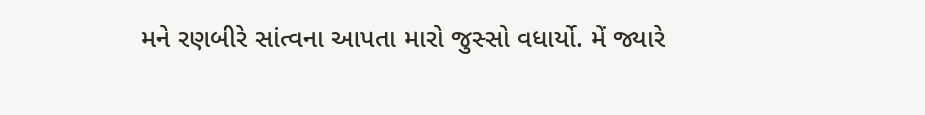મને રણબીરે સાંત્વના આપતા મારો જુસ્સો વધાર્યો. મેં જ્યારે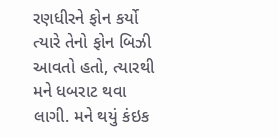રણધીરને ફોન કર્યો ત્યારે તેનો ફોન બિઝી આવતો હતો, ત્યારથી મને ધબરાટ થવા લાગી. મને થયું કંઇક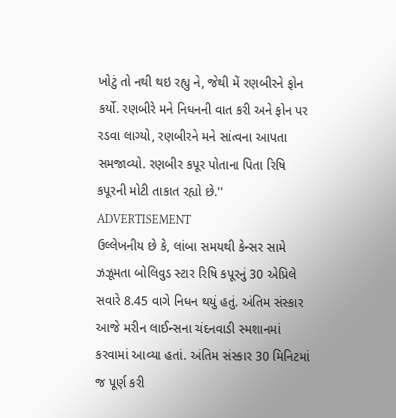ખોટું તો નથી થઇ રહ્યુ ને, જેથી મેં રણબીરને ફોન કર્યો. રણબીરે મને નિધનની વાત કરી અને ફોન પર રડવા લાગ્યો, રણબીરને મને સાંત્વના આપતા સમજાવ્યો. રણબીર કપૂર પોતાના પિતા રિષિ કપૂરની મોટી તાકાત રહ્યો છે.''
ADVERTISEMENT
ઉલ્લેખનીય છે કે, લાંબા સમયથી કેન્સર સામે ઝઝૂમતા બોલિવુડ સ્ટાર રિષિ કપૂરનું 30 એપ્રિલે સવારે 8.45 વાગે નિધન થયું હતું. અંતિમ સંસ્કાર આજે મરીન લાઈન્સના ચંદનવાડી સ્મશાનમાં કરવામાં આવ્યા હતાં. અંતિમ સંસ્કાર 30 મિનિટમાં જ પૂર્ણ કરી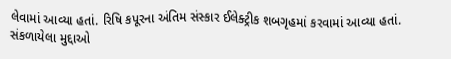લેવામાં આવ્યા હતાં. રિષિ કપૂરના અંતિમ સંસ્કાર ઈલેક્ટ્રીક શબગૃહમાં કરવામાં આવ્યા હતાં.
સંકળાયેલા મુદ્દાઓ